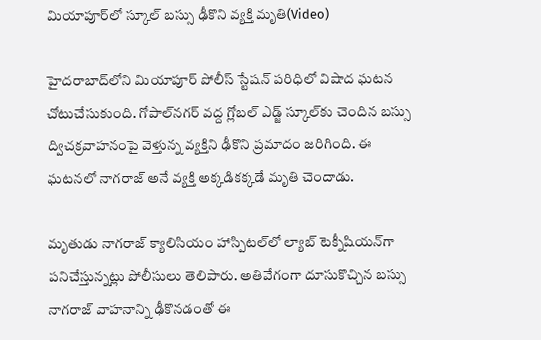మియాపూర్‌లో స్కూల్ బస్సు ఢీకొని వ్యక్తి మృతి(Video)

హైదరాబాద్‌లోని మియాపూర్ పోలీస్ స్టేషన్ పరిధిలో విషాద ఘటన చోటుచేసుకుంది. గోపాల్‌నగర్ వద్ద గ్లోబల్ ఎడ్జ్ స్కూల్‌కు చెందిన బస్సు ద్విచక్రవాహనంపై వెళ్తున్న వ్యక్తిని ఢీకొని ప్రమాదం జరిగింది. ఈ ఘటనలో నాగరాజ్ అనే వ్యక్తి అక్కడికక్కడే మృతి చెందాడు.

మృతుడు నాగరాజ్ క్యాలిసియం హాస్పిటల్‌లో ల్యాబ్ టెక్నీషియన్‌గా పనిచేస్తున్నట్లు పోలీసులు తెలిపారు. అతివేగంగా దూసుకొచ్చిన బస్సు నాగరాజ్ వాహనాన్ని ఢీకొనడంతో ఈ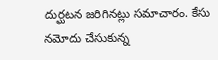దుర్ఘటన జరిగినట్లు సమాచారం. కేసు నమోదు చేసుకున్న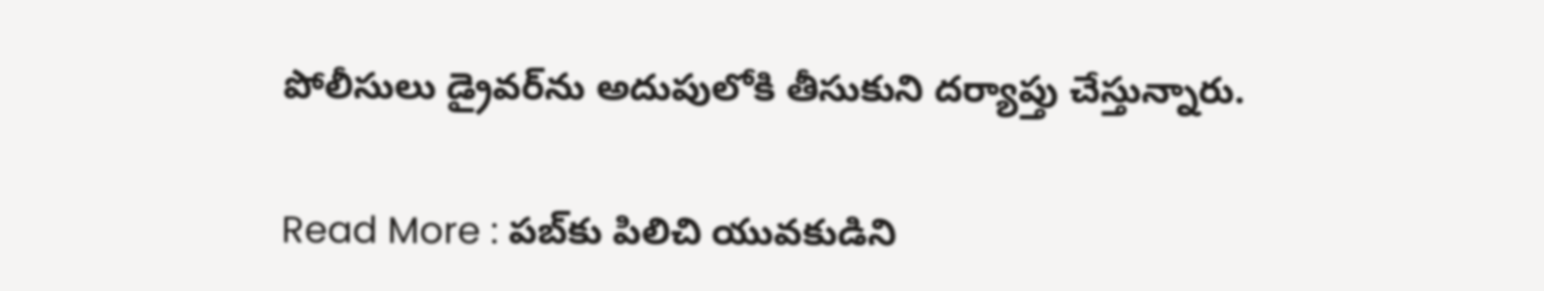పోలీసులు డ్రైవర్‌ను అదుపులోకి తీసుకుని దర్యాప్తు చేస్తున్నారు.

Read More : పబ్‌కు పిలిచి యువకుడిని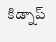కిడ్నాప్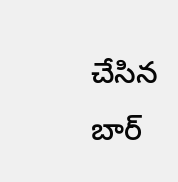చేసిన బార్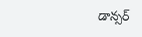డాన్సర్